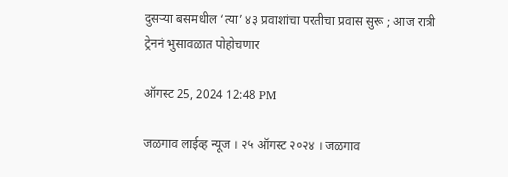दुसऱ्या बसमधील ‘त्या’ ४३ प्रवाशांचा परतीचा प्रवास सुरू ; आज रात्री ट्रेननं भुसावळात पोहोचणार

ऑगस्ट 25, 2024 12:48 PM

जळगाव लाईव्ह न्यूज । २५ ऑगस्ट २०२४ । जळगाव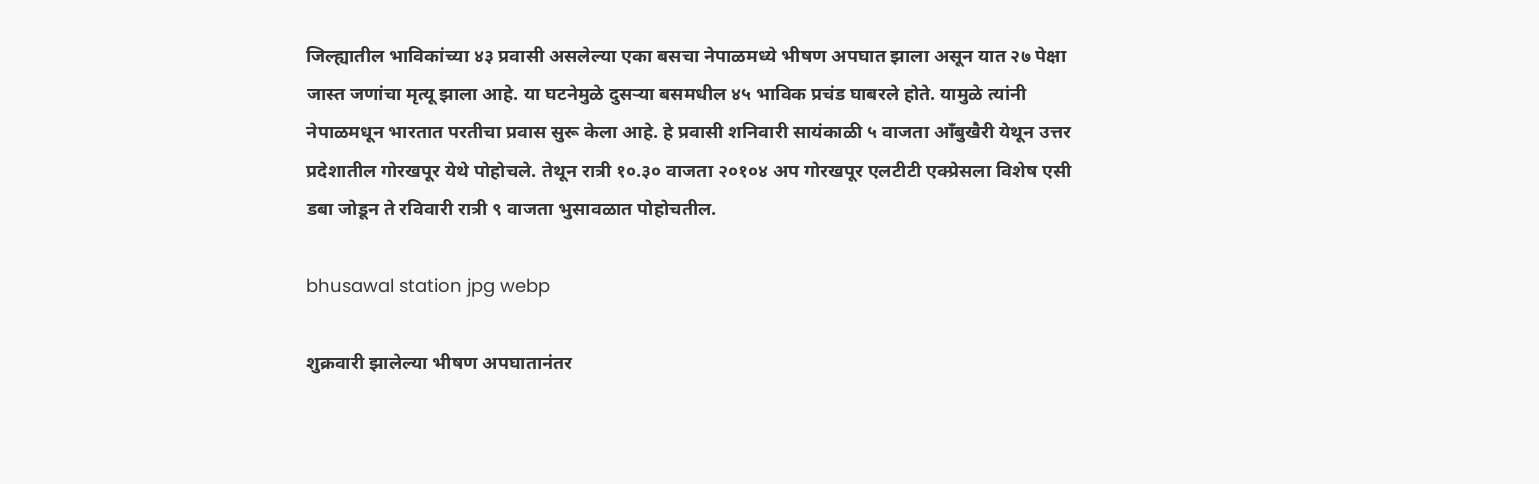जिल्ह्यातील भाविकांच्या ४३ प्रवासी असलेल्या एका बसचा नेपाळमध्ये भीषण अपघात झाला असून यात २७ पेक्षा जास्त जणांचा मृत्यू झाला आहे. या घटनेमुळे दुसऱ्या बसमधील ४५ भाविक प्रचंड घाबरले होते. यामुळे त्यांनी नेपाळमधून भारतात परतीचा प्रवास सुरू केला आहे. हे प्रवासी शनिवारी सायंकाळी ५ वाजता आँबुखैरी येथून उत्तर प्रदेशातील गोरखपूर येथे पोहोचले. तेथून रात्री १०.३० वाजता २०१०४ अप गोरखपूर एलटीटी एक्प्रेसला विशेष एसी डबा जोडून ते रविवारी रात्री ९ वाजता भुसावळात पोहोचतील.

bhusawal station jpg webp

शुक्रवारी झालेल्या भीषण अपघातानंतर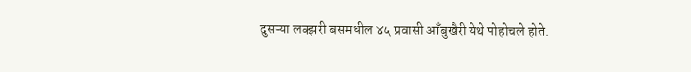दुसऱ्या लक्झरी बसमधील ४५ प्रवासी आँबुखैरी येथे पोहोचले होते.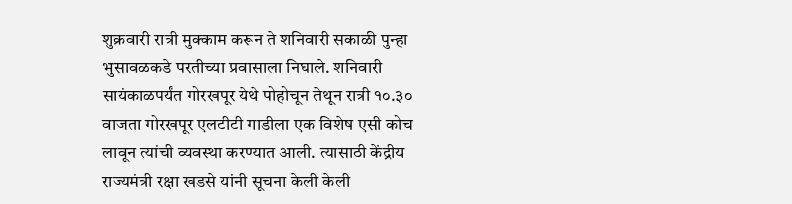शुक्रवारी रात्री मुक्काम करून ते शनिवारी सकाळी पुन्हा भुसावळकडे परतीच्या प्रवासाला निघाले. शनिवारी सायंकाळपर्यंत गोरखपूर येथे पोहोचून तेथून रात्री १०.३० वाजता गोरखपूर एलटीटी गाडीला एक विशेष एसी कोच लावून त्यांची व्यवस्था करण्यात आली. त्यासाठी केंद्रीय राज्यमंत्री रक्षा खडसे यांनी सूचना केली केली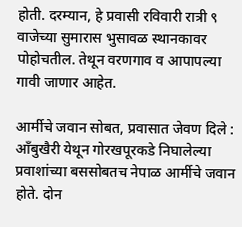होती. दरम्यान, हे प्रवासी रविवारी रात्री ९ वाजेच्या सुमारास भुसावळ स्थानकावर पोहोचतील. तेथून वरणगाव व आपापल्या गावी जाणार आहेत.

आर्मीचे जवान सोबत, प्रवासात जेवण दिले : आँबुखैरी येथून गोरखपूरकडे निघालेल्या प्रवाशांच्या बससोबतच नेपाळ आर्मीचे जवान होते. दोन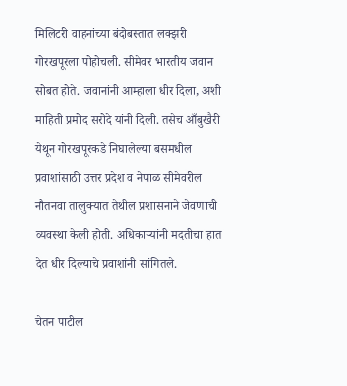मिलिटरी वाहनांच्या बंदोबस्तात लक्झरी गोरखपूरला पोहोचली. सीमेवर भारतीय जवान सोबत होते. जवानांनी आम्हाला धीर दिला, अशी माहिती प्रमोद सरोदे यांनी दिली. तसेच आँबुखैरी येथून गोरखपूरकडे निघालेल्या बसमधील प्रवाशांसाठी उत्तर प्रदेश व नेपाळ सीमेवरील नौतनवा तालुक्यात तेथील प्रशासनाने जेवणाची व्यवस्था केली होती. अधिकाऱ्यांनी मदतीचा हात देत धीर दिल्याचे प्रवाशांनी सांगितले.

चेतन पाटील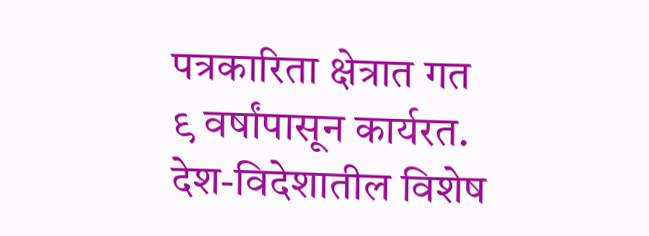पत्रकारिता क्षेत्रात गत ९ वर्षांपासून कार्यरत. देश-विदेशातील विशेष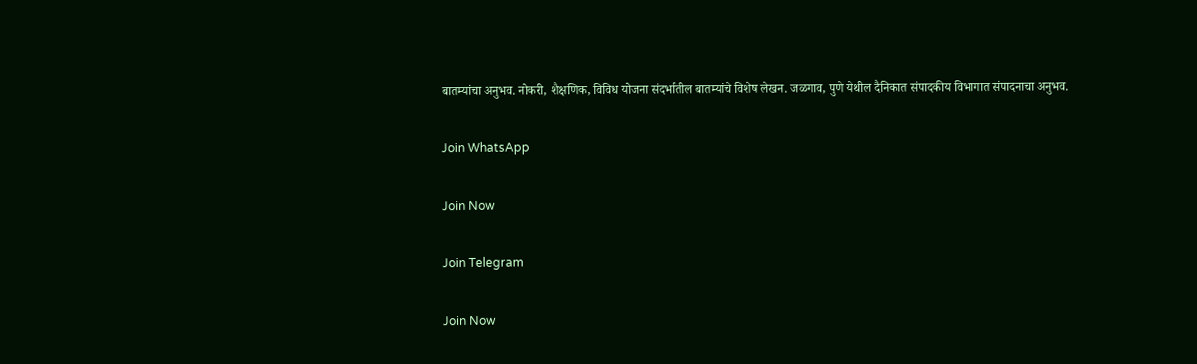बातम्यांचा अनुभव. नोकरी, शैक्षणिक, विविध योजना संदर्भातील बातम्यांचे विशेष लेखन. जळगाव, पुणे येथील दैनिकात संपादकीय विभागात संपादनाचा अनुभव.

Join WhatsApp

Join Now

Join Telegram

Join Now